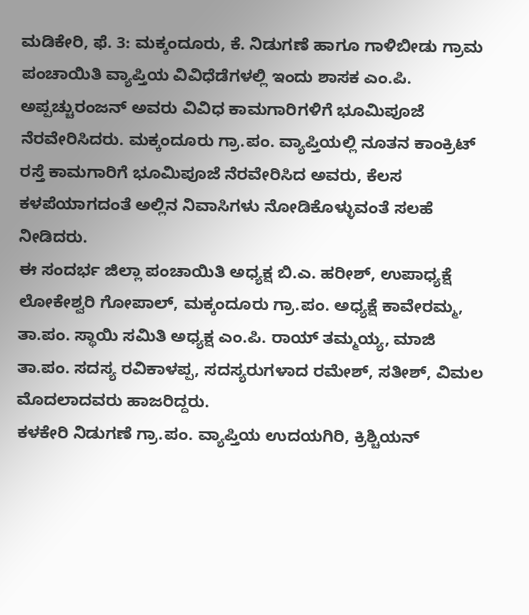ಮಡಿಕೇರಿ, ಫೆ. 3: ಮಕ್ಕಂದೂರು, ಕೆ. ನಿಡುಗಣೆ ಹಾಗೂ ಗಾಳಿಬೀಡು ಗ್ರಾಮ ಪಂಚಾಯಿತಿ ವ್ಯಾಪ್ತಿಯ ವಿವಿಧೆಡೆಗಳಲ್ಲಿ ಇಂದು ಶಾಸಕ ಎಂ.ಪಿ. ಅಪ್ಪಚ್ಚುರಂಜನ್ ಅವರು ವಿವಿಧ ಕಾಮಗಾರಿಗಳಿಗೆ ಭೂಮಿಪೂಜೆ ನೆರವೇರಿಸಿದರು. ಮಕ್ಕಂದೂರು ಗ್ರಾ.ಪಂ. ವ್ಯಾಪ್ತಿಯಲ್ಲಿ ನೂತನ ಕಾಂಕ್ರಿಟ್ ರಸ್ತೆ ಕಾಮಗಾರಿಗೆ ಭೂಮಿಪೂಜೆ ನೆರವೇರಿಸಿದ ಅವರು, ಕೆಲಸ ಕಳಪೆಯಾಗದಂತೆ ಅಲ್ಲಿನ ನಿವಾಸಿಗಳು ನೋಡಿಕೊಳ್ಳುವಂತೆ ಸಲಹೆ ನೀಡಿದರು.
ಈ ಸಂದರ್ಭ ಜಿಲ್ಲಾ ಪಂಚಾಯಿತಿ ಅಧ್ಯಕ್ಷ ಬಿ.ಎ. ಹರೀಶ್, ಉಪಾಧ್ಯಕ್ಷೆ ಲೋಕೇಶ್ವರಿ ಗೋಪಾಲ್, ಮಕ್ಕಂದೂರು ಗ್ರಾ.ಪಂ. ಅಧ್ಯಕ್ಷೆ ಕಾವೇರಮ್ಮ, ತಾ.ಪಂ. ಸ್ಥಾಯಿ ಸಮಿತಿ ಅಧ್ಯಕ್ಷ ಎಂ.ಪಿ. ರಾಯ್ ತಮ್ಮಯ್ಯ, ಮಾಜಿ ತಾ.ಪಂ. ಸದಸ್ಯ ರವಿಕಾಳಪ್ಪ, ಸದಸ್ಯರುಗಳಾದ ರಮೇಶ್, ಸತೀಶ್, ವಿಮಲ ಮೊದಲಾದವರು ಹಾಜರಿದ್ದರು.
ಕಳಕೇರಿ ನಿಡುಗಣೆ ಗ್ರಾ.ಪಂ. ವ್ಯಾಪ್ತಿಯ ಉದಯಗಿರಿ, ಕ್ರಿಶ್ಚಿಯನ್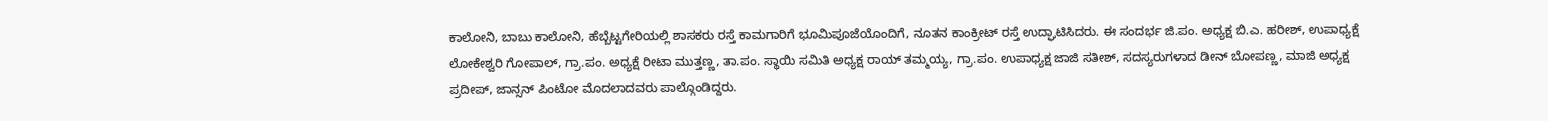ಕಾಲೋನಿ, ಬಾಬು ಕಾಲೋನಿ, ಹೆಬ್ಬೆಟ್ಟಗೇರಿಯಲ್ಲಿ ಶಾಸಕರು ರಸ್ತೆ ಕಾಮಗಾರಿಗೆ ಭೂಮಿಪೂಜೆಯೊಂದಿಗೆ, ನೂತನ ಕಾಂಕ್ರೀಟ್ ರಸ್ತೆ ಉದ್ಘಾಟಿಸಿದರು. ಈ ಸಂದರ್ಭ ಜಿ.ಪಂ. ಅಧ್ಯಕ್ಷ ಬಿ.ಎ. ಹರೀಶ್, ಉಪಾಧ್ಯಕ್ಷೆ ಲೋಕೇಶ್ವರಿ ಗೋಪಾಲ್, ಗ್ರಾ.ಪಂ. ಅಧ್ಯಕ್ಷೆ ರೀಟಾ ಮುತ್ತಣ್ಣ, ತಾ.ಪಂ. ಸ್ಥಾಯಿ ಸಮಿತಿ ಅಧ್ಯಕ್ಷ ರಾಯ್ ತಮ್ಮಯ್ಯ, ಗ್ರಾ.ಪಂ. ಉಪಾಧ್ಯಕ್ಷ ಜಾಜಿ ಸತೀಶ್, ಸದಸ್ಯರುಗಳಾದ ಡೀನ್ ಬೋಪಣ್ಣ, ಮಾಜಿ ಅಧ್ಯಕ್ಷ ಪ್ರದೀಪ್, ಜಾನ್ಸನ್ ಪಿಂಟೋ ಮೊದಲಾದವರು ಪಾಲ್ಗೊಂಡಿದ್ದರು.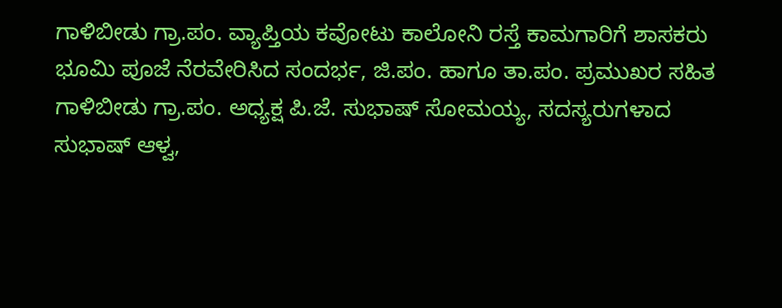ಗಾಳಿಬೀಡು ಗ್ರಾ.ಪಂ. ವ್ಯಾಪ್ತಿಯ ಕವೋಟು ಕಾಲೋನಿ ರಸ್ತೆ ಕಾಮಗಾರಿಗೆ ಶಾಸಕರು ಭೂಮಿ ಪೂಜೆ ನೆರವೇರಿಸಿದ ಸಂದರ್ಭ, ಜಿ.ಪಂ. ಹಾಗೂ ತಾ.ಪಂ. ಪ್ರಮುಖರ ಸಹಿತ ಗಾಳಿಬೀಡು ಗ್ರಾ.ಪಂ. ಅಧ್ಯಕ್ಷ ಪಿ.ಜೆ. ಸುಭಾಷ್ ಸೋಮಯ್ಯ, ಸದಸ್ಯರುಗಳಾದ ಸುಭಾಷ್ ಆಳ್ವ,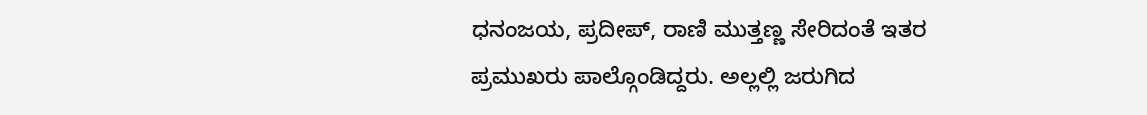ಧನಂಜಯ, ಪ್ರದೀಪ್, ರಾಣಿ ಮುತ್ತಣ್ಣ ಸೇರಿದಂತೆ ಇತರ ಪ್ರಮುಖರು ಪಾಲ್ಗೊಂಡಿದ್ದರು. ಅಲ್ಲಲ್ಲಿ ಜರುಗಿದ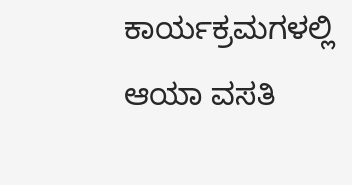ಕಾರ್ಯಕ್ರಮಗಳಲ್ಲಿ ಆಯಾ ವಸತಿ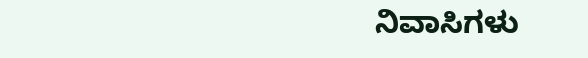ನಿವಾಸಿಗಳು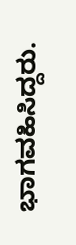ಭಾಗವಹಿಸಿದ್ದರು.